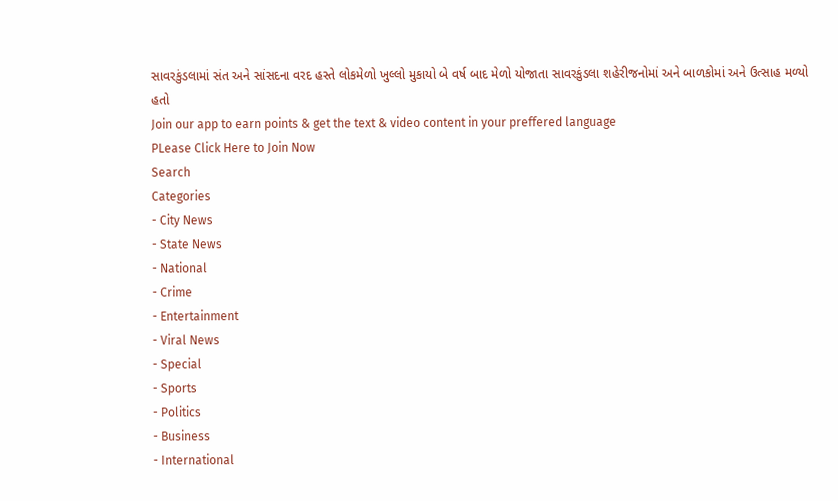સાવરકુંડલામાં સંત અને સાંસદના વરદ હસ્તે લોકમેળો ખુલ્લો મુકાયો બે વર્ષ બાદ મેળો યોજાતા સાવરકુંડલા શહેરીજનોમાં અને બાળકોમાં અને ઉત્સાહ મળ્યો હતો
Join our app to earn points & get the text & video content in your preffered language
PLease Click Here to Join Now
Search
Categories
- City News
- State News
- National
- Crime
- Entertainment
- Viral News
- Special
- Sports
- Politics
- Business
- International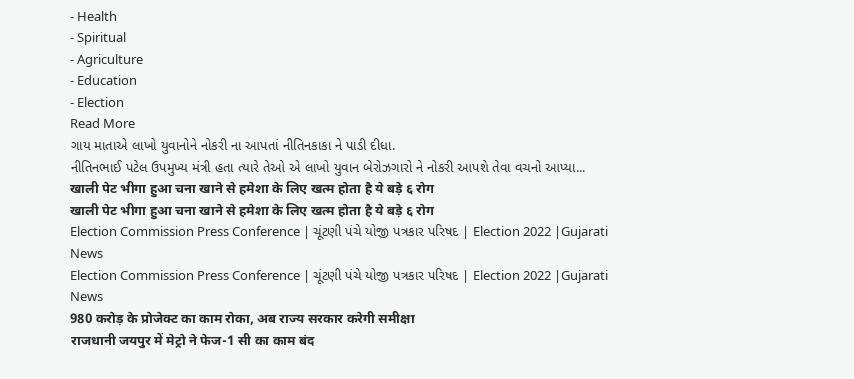- Health
- Spiritual
- Agriculture
- Education
- Election
Read More
ગાય માતાએ લાખો યુવાનોને નોકરી ના આપતાં નીતિનકાકા ને પાડી દીધા.
નીતિનભાઈ પટેલ ઉપમુખ્ય મંત્રી હતા ત્યારે તેઓ એ લાખો યુવાન બેરોઝગારો ને નોકરી આપશે તેવા વચનો આપ્યા...
खाली पेट भीगा हुआ चना खाने से हमेशा के लिए खत्म होता है ये बड़े ६ रोग
खाली पेट भीगा हुआ चना खाने से हमेशा के लिए खत्म होता है ये बड़े ६ रोग
Election Commission Press Conference | ચૂંટણી પંચે યોજી પત્રકાર પરિષદ | Election 2022 |Gujarati News
Election Commission Press Conference | ચૂંટણી પંચે યોજી પત્રકાર પરિષદ | Election 2022 |Gujarati News
980 करोड़ के प्रोजेक्ट का काम रोका, अब राज्य सरकार करेगी समीक्षा
राजधानी जयपुर में मेट्रो ने फेज-1 सी का काम बंद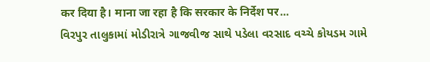कर दिया है। माना जा रहा है कि सरकार के निर्देश पर...
વિરપુર તાલુકામાં મોડીરાત્રે ગાજવીજ સાથે પડેલા વરસાદ વચ્ચે કોયડમ ગામે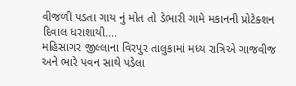વીજળી પડતા ગાય નું મોત તો ડેભારી ગામે મકાનની પ્રોટેક્શન દિવાલ ધરાશાયી....
મહિસાગર જીલ્લાના વિરપુર તાલુકામાં મધ્ય રાત્રિએ ગાજવીજ અને ભારે પવન સાથે પડેલા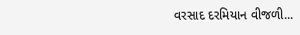વરસાદ દરમિયાન વીજળી...